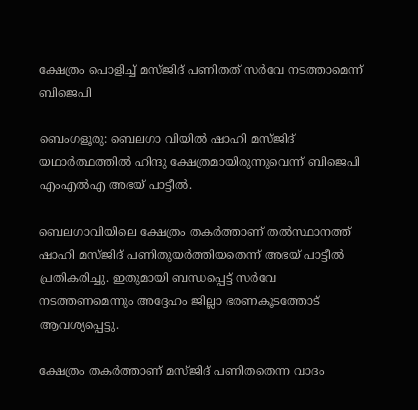ക്ഷേത്രം പൊളിച്ച് മസ്ജിദ് പണിതത് സർവേ നടത്താമെന്ന് ബിജെപി

ബെംഗളൂരു: ബെലഗാ വിയിൽ ഷാഹി മസ്ജിദ് യഥാര്‍ത്ഥത്തില്‍ ഹിന്ദു ക്ഷേത്രമായിരുന്നുവെന്ന് ബിജെപി എംഎല്‍എ അഭയ് പാട്ടീല്‍.

ബെലഗാവിയിലെ ക്ഷേത്രം തകര്‍ത്താണ് തല്‍സ്ഥാനത്ത് ഷാഹി മസ്ജിദ് പണിതുയര്‍ത്തിയതെന്ന് അഭയ് പാട്ടീല്‍ പ്രതികരിച്ചു. ഇതുമായി ബന്ധപ്പെട്ട് സര്‍വേ നടത്തണമെന്നും അദ്ദേഹം ജില്ലാ ഭരണകൂടത്തോട് ആവശ്യപ്പെട്ടു.

ക്ഷേത്രം തകര്‍ത്താണ് മസ്ജിദ് പണിതതെന്ന വാദം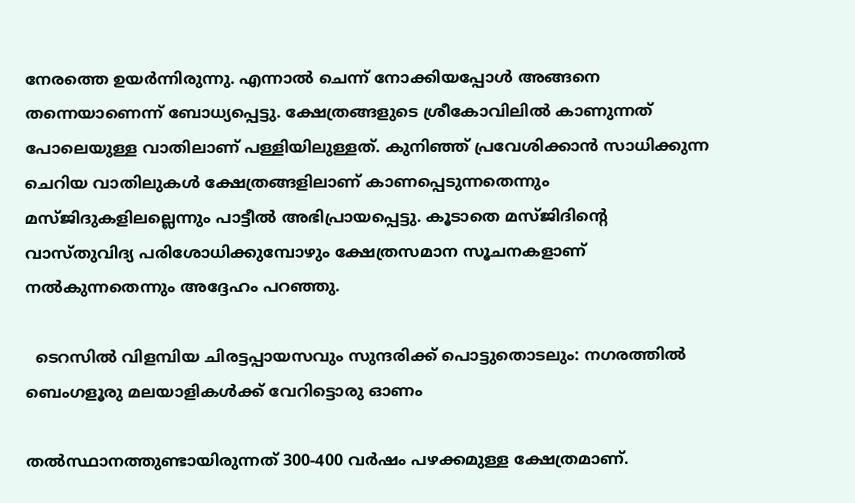നേരത്തെ ഉയര്‍ന്നിരുന്നു. എന്നാല്‍ ചെന്ന് നോക്കിയപ്പോള്‍ അങ്ങനെ തന്നെയാണെന്ന് ബോധ്യപ്പെട്ടു. ക്ഷേത്രങ്ങളുടെ ശ്രീകോവിലില്‍ കാണുന്നത് പോലെയുള്ള വാതിലാണ് പള്ളിയിലുള്ളത്. കുനിഞ്ഞ് പ്രവേശിക്കാന്‍ സാധിക്കുന്ന ചെറിയ വാതിലുകള്‍ ക്ഷേത്രങ്ങളിലാണ് കാണപ്പെടുന്നതെന്നും മസ്ജിദുകളിലല്ലെന്നും പാട്ടീല്‍ അഭിപ്രായപ്പെട്ടു. കൂടാതെ മസ്ജിദിന്റെ വാസ്തുവിദ്യ പരിശോധിക്കുമ്പോഴും ക്ഷേത്രസമാന സൂചനകളാണ് നല്‍കുന്നതെന്നും അദ്ദേഹം പറഞ്ഞു.

  ടെറസിൽ വിളമ്പിയ ചിരട്ടപ്പായസവും സുന്ദരിക്ക് പൊട്ടുതൊടലും: നഗരത്തിൽ ബെംഗളൂരു മലയാളികൾക്ക് വേറിട്ടൊരു ഓണം

തല്‍സ്ഥാനത്തുണ്ടായിരുന്നത് 300-400 വര്‍ഷം പഴക്കമുള്ള ക്ഷേത്രമാണ്.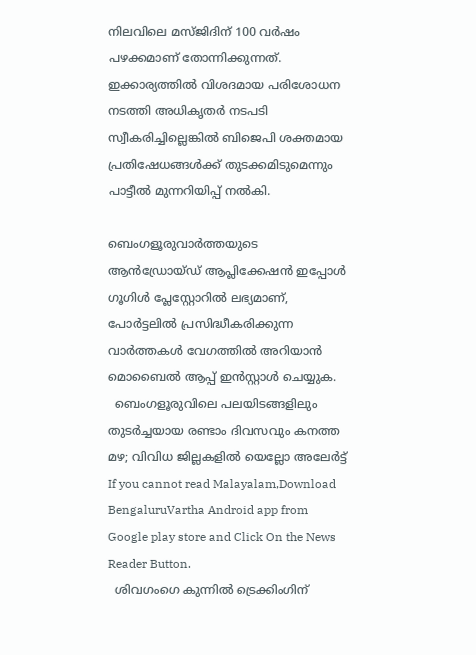നിലവിലെ മസ്ജിദിന് 100 വര്‍ഷം പഴക്കമാണ് തോന്നിക്കുന്നത്. ഇക്കാര്യത്തില്‍ വിശദമായ പരിശോധന നടത്തി അധികൃതര്‍ നടപടി സ്വീകരിച്ചില്ലെങ്കില്‍ ബിജെപി ശക്തമായ പ്രതിഷേധങ്ങള്‍ക്ക് തുടക്കമിടുമെന്നും പാട്ടീല്‍ മുന്നറിയിപ്പ് നല്‍കി.

ബെംഗളൂരുവാർത്തയുടെ ആൻഡ്രോയ്ഡ് ആപ്ലിക്കേഷൻ ഇപ്പോൾ ഗൂഗിൾ പ്ലേസ്റ്റോറിൽ ലഭ്യമാണ്, പോർട്ടലിൽ പ്രസിദ്ധീകരിക്കുന്ന വാർത്തകൾ വേഗത്തിൽ അറിയാൻ മൊബൈൽ ആപ്പ് ഇൻസ്റ്റാൾ ചെയ്യുക.
  ബെംഗളൂരുവിലെ പലയിടങ്ങളിലും തുടർച്ചയായ രണ്ടാം ദിവസവും കനത്ത മഴ; വിവിധ ജില്ലകളിൽ യെല്ലോ അലേർട്ട്
If you cannot read Malayalam,Download BengaluruVartha Android app from Google play store and Click On the News Reader Button.
  ശിവഗംഗെ കുന്നിൽ ട്രെക്കിംഗിന്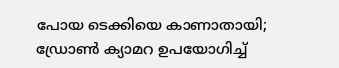പോയ ടെക്കിയെ കാണാതായി; ഡ്രോൺ ക്യാമറ ഉപയോഗിച്ച്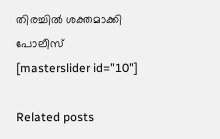തിരച്ചിൽ ശക്തമാക്കി പോലീസ്
[masterslider id="10"]

Related posts